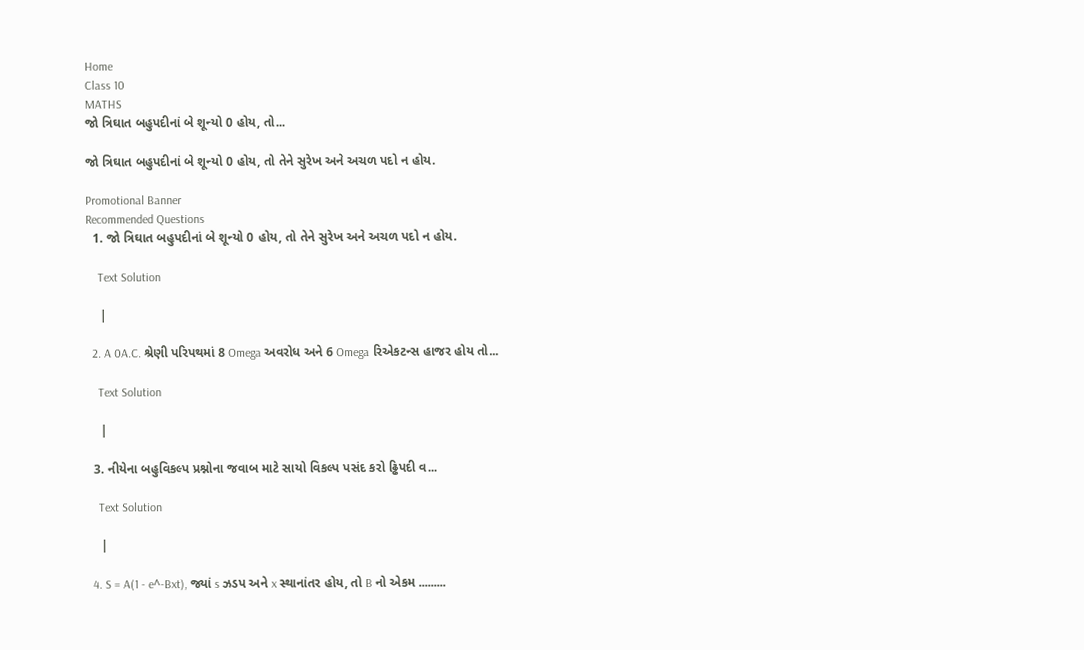Home
Class 10
MATHS
જો ત્રિઘાત બહુપદીનાં બે શૂન્યો 0 હોય, તો...

જો ત્રિઘાત બહુપદીનાં બે શૂન્યો 0 હોય, તો તેને સુરેખ અને અચળ પદો ન હોય.

Promotional Banner
Recommended Questions
  1. જો ત્રિઘાત બહુપદીનાં બે શૂન્યો 0 હોય, તો તેને સુરેખ અને અચળ પદો ન હોય.

    Text Solution

    |

  2. A 0A.C. શ્રેણી પરિપથમાં 8 Omega અવરોધ અને 6 Omega રિએકટન્સ હાજર હોય તો...

    Text Solution

    |

  3. નીયેના બહુવિકલ્પ પ્રશ્નોના જવાબ માટે સાયો વિકલ્પ પસંદ કરો ઢ્ઢિપદી વ...

    Text Solution

    |

  4. S = A(1 - e^-Bxt), જ્યાં s ઝડપ અને x સ્થાનાંતર હોય, તો B નો એકમ .........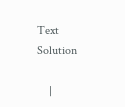Text Solution

    |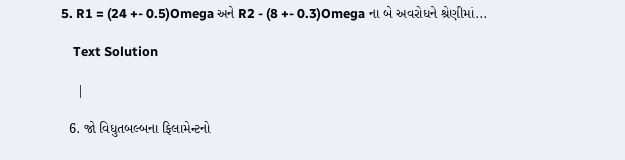5. R1 = (24 +- 0.5)Omega અને R2 - (8 +- 0.3)Omega ના બે અવરોધને શ્રેણીમાં...

    Text Solution

    |

  6. જો વિધુતબલ્બના ફિલામેન્ટનો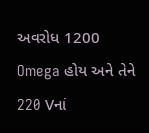અવરોધ 1200 Omega હોય અને તેને 220 Vનાં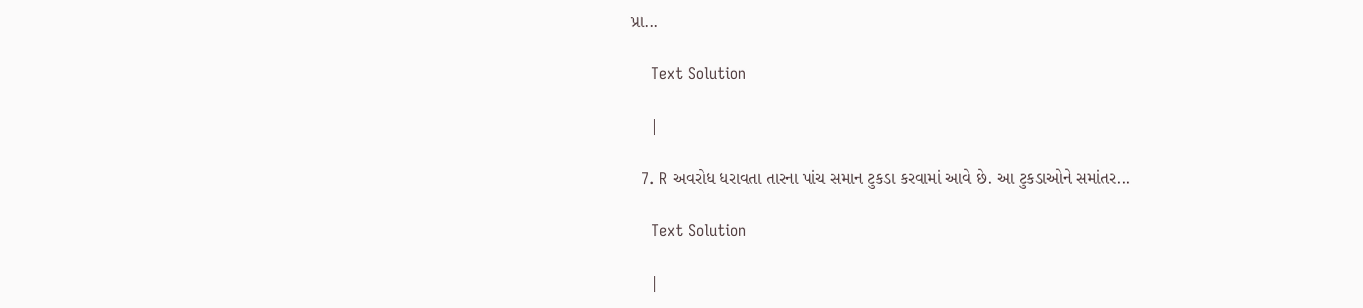પ્રા...

    Text Solution

    |

  7. R અવરોધ ધરાવતા તારના પાંચ સમાન ટુકડા કરવામાં આવે છે. આ ટુકડાઓને સમાંતર...

    Text Solution

    |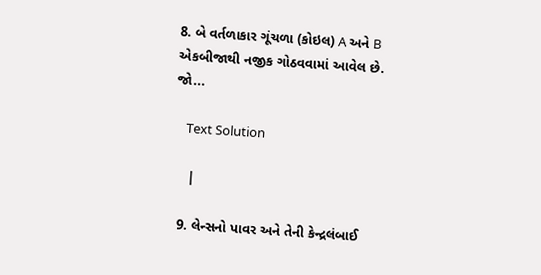8. બે વર્તળાકાર ગૂંચળા (કોઇલ) A અને B એકબીજાથી નજીક ગોઠવવામાં આવેલ છે. જો...

    Text Solution

    |

  9. લેન્સનો પાવર અને તેની કેન્દ્રલંબાઈ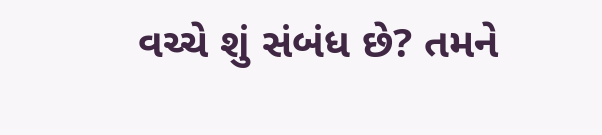વચ્ચે શું સંબંધ છે? તમને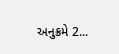અનુક્રમે 2...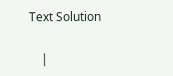Text Solution

    |